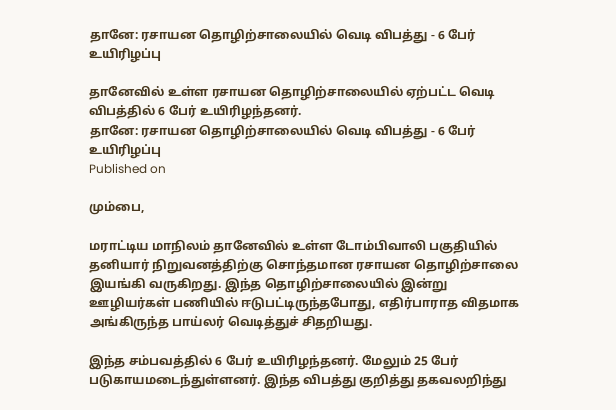தானே: ரசாயன தொழிற்சாலையில் வெடி விபத்து - 6 பேர் உயிரிழப்பு

தானேவில் உள்ள ரசாயன தொழிற்சாலையில் ஏற்பட்ட வெடி விபத்தில் 6 பேர் உயிரிழந்தனர்.
தானே: ரசாயன தொழிற்சாலையில் வெடி விபத்து - 6 பேர் உயிரிழப்பு
Published on

மும்பை,

மராட்டிய மாநிலம் தானேவில் உள்ள டோம்பிவாலி பகுதியில் தனியார் நிறுவனத்திற்கு சொந்தமான ரசாயன தொழிற்சாலை இயங்கி வருகிறது. இந்த தொழிற்சாலையில் இன்று ஊழியர்கள் பணியில் ஈடுபட்டிருந்தபோது, எதிர்பாராத விதமாக அங்கிருந்த பாய்லர் வெடித்துச் சிதறியது.

இந்த சம்பவத்தில் 6 பேர் உயிரிழந்தனர். மேலும் 25 பேர் படுகாயமடைந்துள்ளனர். இந்த விபத்து குறித்து தகவலறிந்து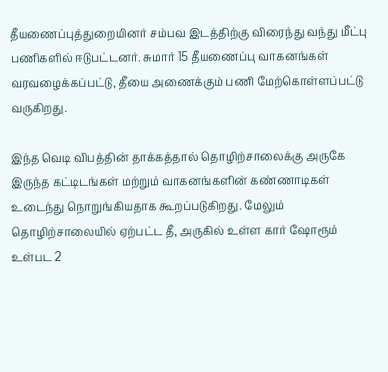தீயணைப்புத்துறையினர் சம்பவ இடத்திற்கு விரைந்து வந்து மீட்பு பணிகளில் ஈடுபட்டனர். சுமார் 15 தீயணைப்பு வாகனங்கள் வரவழைக்கப்பட்டு, தீயை அணைக்கும் பணி மேற்கொள்ளப்பட்டு வருகிறது.

இந்த வெடி விபத்தின் தாக்கத்தால் தொழிற்சாலைக்கு அருகே இருந்த கட்டிடங்கள் மற்றும் வாகனங்களின் கண்ணாடிகள் உடைந்து நொறுங்கியதாக கூறப்படுகிறது. மேலும் தொழிற்சாலையில் ஏற்பட்ட தீ, அருகில் உள்ள கார் ஷோரூம் உள்பட 2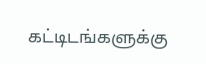கட்டிடங்களுக்கு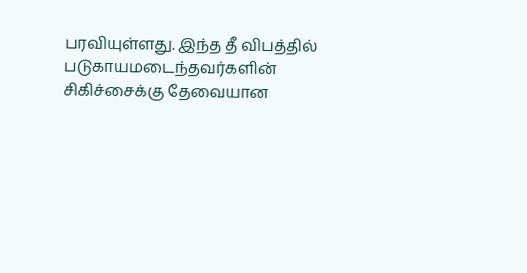பரவியுள்ளது. இந்த தீ விபத்தில் படுகாயமடைந்தவர்களின் சிகிச்சைக்கு தேவையான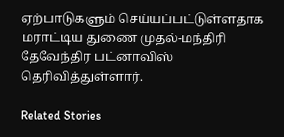ஏற்பாடுகளும் செய்யப்பட்டுள்ளதாக மராட்டிய துணை முதல்-மந்திரி தேவேந்திர பட்னாவிஸ் தெரிவித்துள்ளார்.

Related Stories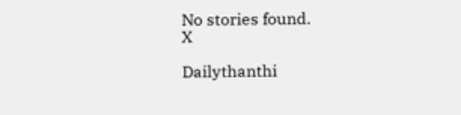No stories found.
X

Dailythanthi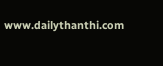www.dailythanthi.com